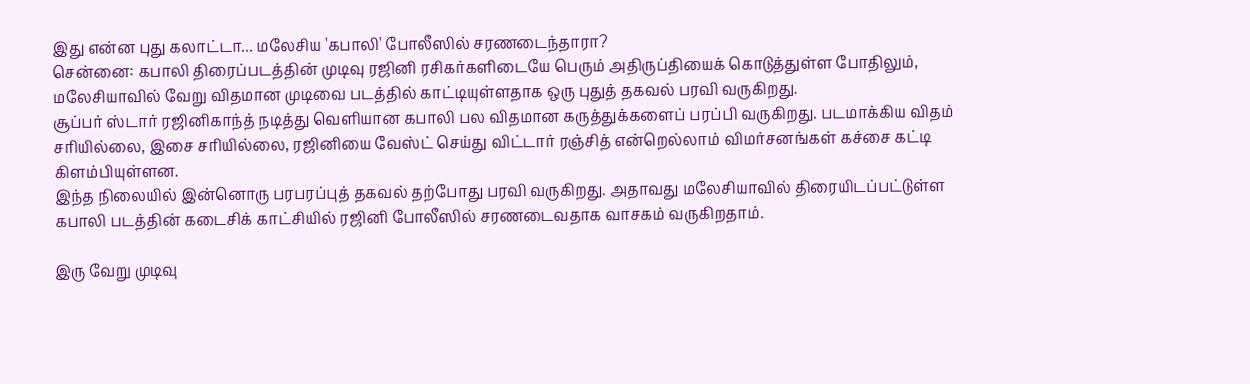இது என்ன புது கலாட்டா... மலேசிய 'கபாலி' போலீஸில் சரணடைந்தாரா?
சென்னை: கபாலி திரைப்படத்தின் முடிவு ரஜினி ரசிகர்களிடையே பெரும் அதிருப்தியைக் கொடுத்துள்ள போதிலும், மலேசியாவில் வேறு விதமான முடிவை படத்தில் காட்டியுள்ளதாக ஒரு புதுத் தகவல் பரவி வருகிறது.
சூப்பர் ஸ்டார் ரஜினிகாந்த் நடித்து வெளியான கபாலி பல விதமான கருத்துக்களைப் பரப்பி வருகிறது. படமாக்கிய விதம் சரியில்லை, இசை சரியில்லை, ரஜினியை வேஸ்ட் செய்து விட்டார் ரஞ்சித் என்றெல்லாம் விமர்சனங்கள் கச்சை கட்டி கிளம்பியுள்ளன.
இந்த நிலையில் இன்னொரு பரபரப்புத் தகவல் தற்போது பரவி வருகிறது. அதாவது மலேசியாவில் திரையிடப்பட்டுள்ள கபாலி படத்தின் கடைசிக் காட்சியில் ரஜினி போலீஸில் சரணடைவதாக வாசகம் வருகிறதாம்.

இரு வேறு முடிவு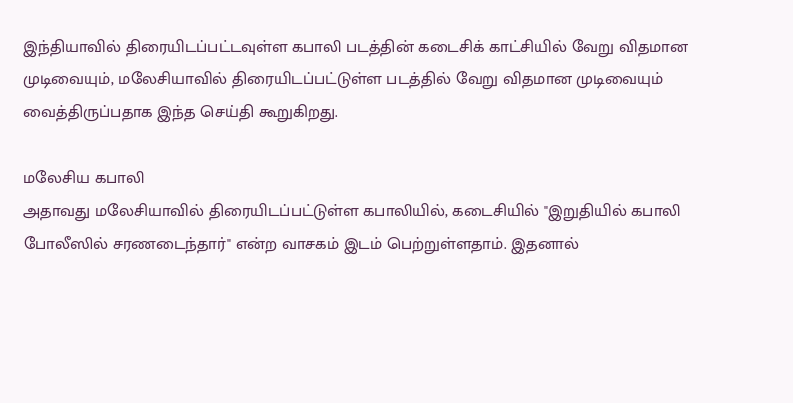இந்தியாவில் திரையிடப்பட்டவுள்ள கபாலி படத்தின் கடைசிக் காட்சியில் வேறு விதமான முடிவையும், மலேசியாவில் திரையிடப்பட்டுள்ள படத்தில் வேறு விதமான முடிவையும் வைத்திருப்பதாக இந்த செய்தி கூறுகிறது.

மலேசிய கபாலி
அதாவது மலேசியாவில் திரையிடப்பட்டுள்ள கபாலியில், கடைசியில் "இறுதியில் கபாலி போலீஸில் சரணடைந்தார்" என்ற வாசகம் இடம் பெற்றுள்ளதாம். இதனால்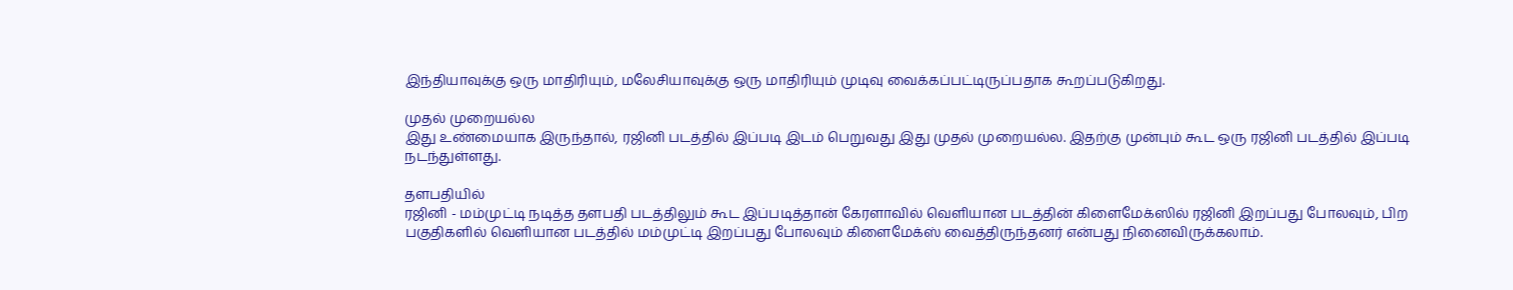இந்தியாவுக்கு ஒரு மாதிரியும், மலேசியாவுக்கு ஒரு மாதிரியும் முடிவு வைக்கப்பட்டிருப்பதாக கூறப்படுகிறது.

முதல் முறையல்ல
இது உண்மையாக இருந்தால், ரஜினி படத்தில் இப்படி இடம் பெறுவது இது முதல் முறையல்ல. இதற்கு முன்பும் கூட ஒரு ரஜினி படத்தில் இப்படி நடந்துள்ளது.

தளபதியில்
ரஜினி - மம்முட்டி நடித்த தளபதி படத்திலும் கூட இப்படித்தான் கேரளாவில் வெளியான படத்தின் கிளைமேக்ஸில் ரஜினி இறப்பது போலவும், பிற பகுதிகளில் வெளியான படத்தில் மம்முட்டி இறப்பது போலவும் கிளைமேக்ஸ் வைத்திருந்தனர் என்பது நினைவிருக்கலாம்.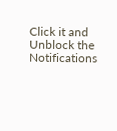Click it and Unblock the Notifications